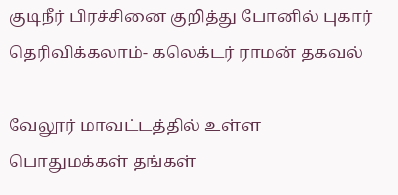குடிநீர் பிரச்சினை குறித்து போனில் புகார் தெரிவிக்கலாம்- கலெக்டர் ராமன் தகவல்

வேலூர் மாவட்டத்தில் உள்ள பொதுமக்கள் தங்கள்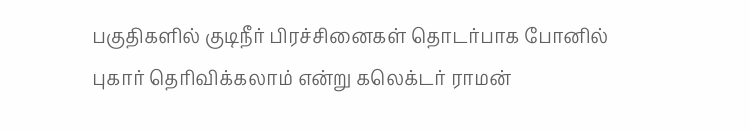பகுதிகளில் குடிநீர் பிரச்சினைகள் தொடர்பாக போனில் புகார் தெரிவிக்கலாம் என்று கலெக்டர் ராமன்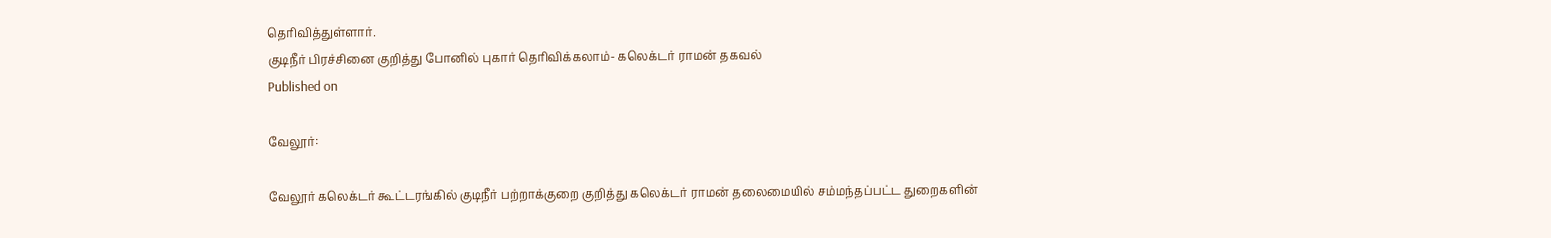தெரிவித்துள்ளார்.
குடிநீர் பிரச்சினை குறித்து போனில் புகார் தெரிவிக்கலாம்- கலெக்டர் ராமன் தகவல்
Published on

வேலூர்:

வேலூர் கலெக்டர் கூட்டரங்கில் குடிநீர் பற்றாக்குறை குறித்து கலெக்டர் ராமன் தலைமையில் சம்மந்தப்பட்ட துறைகளின்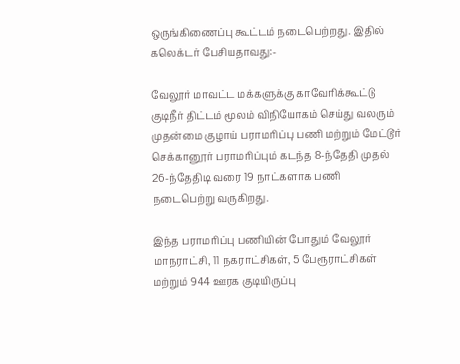ஒருங்கிணைப்பு கூட்டம் நடைபெற்றது. இதில் கலெக்டர் பேசியதாவது:-

வேலூர் மாவட்ட மக்களுக்கு காவேரிக்கூட்டு குடிநீர் திட்டம் மூலம் விநியோகம் செய்து வலரும் முதன்மை குழாய் பராமரிப்பு பணி மற்றும் மேட்டூர் செக்கானூர் பராமரிப்பும் கடந்த 8-ந்தேதி முதல் 26-ந்தேதிடி வரை 19 நாட்களாக பணி நடைபெற்று வருகிறது.

இந்த பராமரிப்பு பணியின் போதும் வேலூர் மாநராட்சி, 11 நகராட்சிகள், 5 பேரூராட்சிகள் மற்றும் 944 ஊரக குடியிருப்பு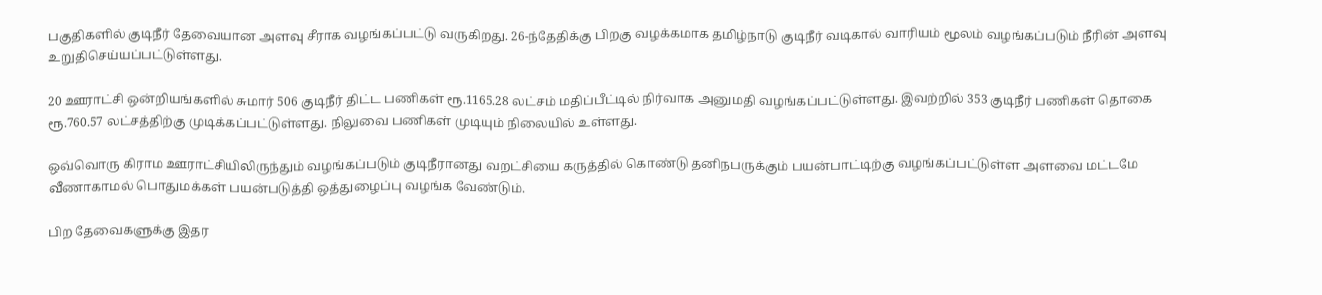பகுதிகளில் குடிநீர் தேவையான அளவு சீராக வழங்கப்பட்டு வருகிறது. 26-ந்தேதிக்கு பிறகு வழக்கமாக தமிழ்நாடு குடிநீர் வடிகால் வாரியம் மூலம் வழங்கப்படும் நீரின் அளவு உறுதிசெய்யப்பட்டுள்ளது.

20 ஊராட்சி ஒன்றியங்களில் சுமார் 506 குடிநீர் திட்ட பணிகள் ரூ.1165.28 லட்சம் மதிப்பீட்டில் நிர்வாக அனுமதி வழங்கப்பட்டுள்ளது. இவற்றில் 353 குடிநீர் பணிகள் தொகை ரூ.760.57 லட்சத்திற்கு முடிக்கப்பட்டுள்ளது. நிலுவை பணிகள் முடியும் நிலையில் உள்ளது.

ஒவ்வொரு கிராம ஊராட்சியிலிருந்தும் வழங்கப்படும் குடிநீரானது வறட்சியை கருத்தில் கொண்டு தனிநபருக்கும் பயன்பாட்டிற்கு வழங்கப்பட்டுள்ள அளவை மட்டமே வீணாகாமல் பொதுமக்கள் பயன்படுத்தி ஒத்துழைப்பு வழங்க வேண்டும்.

பிற தேவைகளுக்கு இதர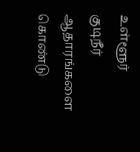உள்ளூர் குடிநீர் ஆதாரங்களை கொண்டு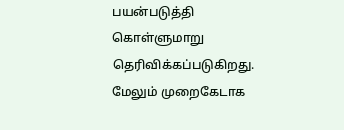பயன்படுத்தி கொள்ளுமாறு தெரிவிக்கப்படுகிறது. மேலும் முறைகேடாக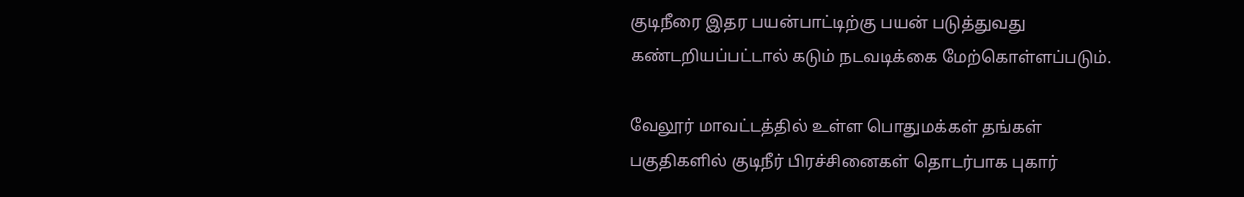குடிநீரை இதர பயன்பாட்டிற்கு பயன் படுத்துவது கண்டறியப்பட்டால் கடும் நடவடிக்கை மேற்கொள்ளப்படும்.

வேலூர் மாவட்டத்தில் உள்ள பொதுமக்கள் தங்கள் பகுதிகளில் குடிநீர் பிரச்சினைகள் தொடர்பாக புகார்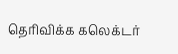தெரிவிக்க கலெக்டர்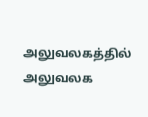அலுவலகத்தில் அலுவலக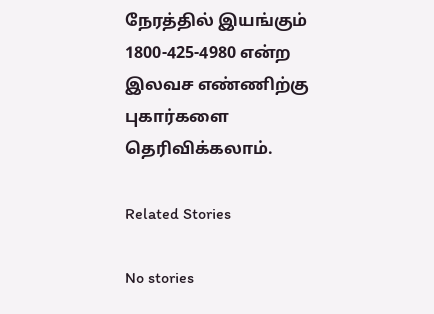நேரத்தில் இயங்கும் 1800-425-4980 என்ற இலவச எண்ணிற்கு புகார்களை தெரிவிக்கலாம்.

Related Stories

No stories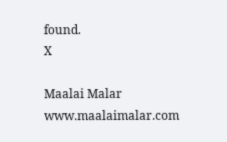found.
X

Maalai Malar
www.maalaimalar.com